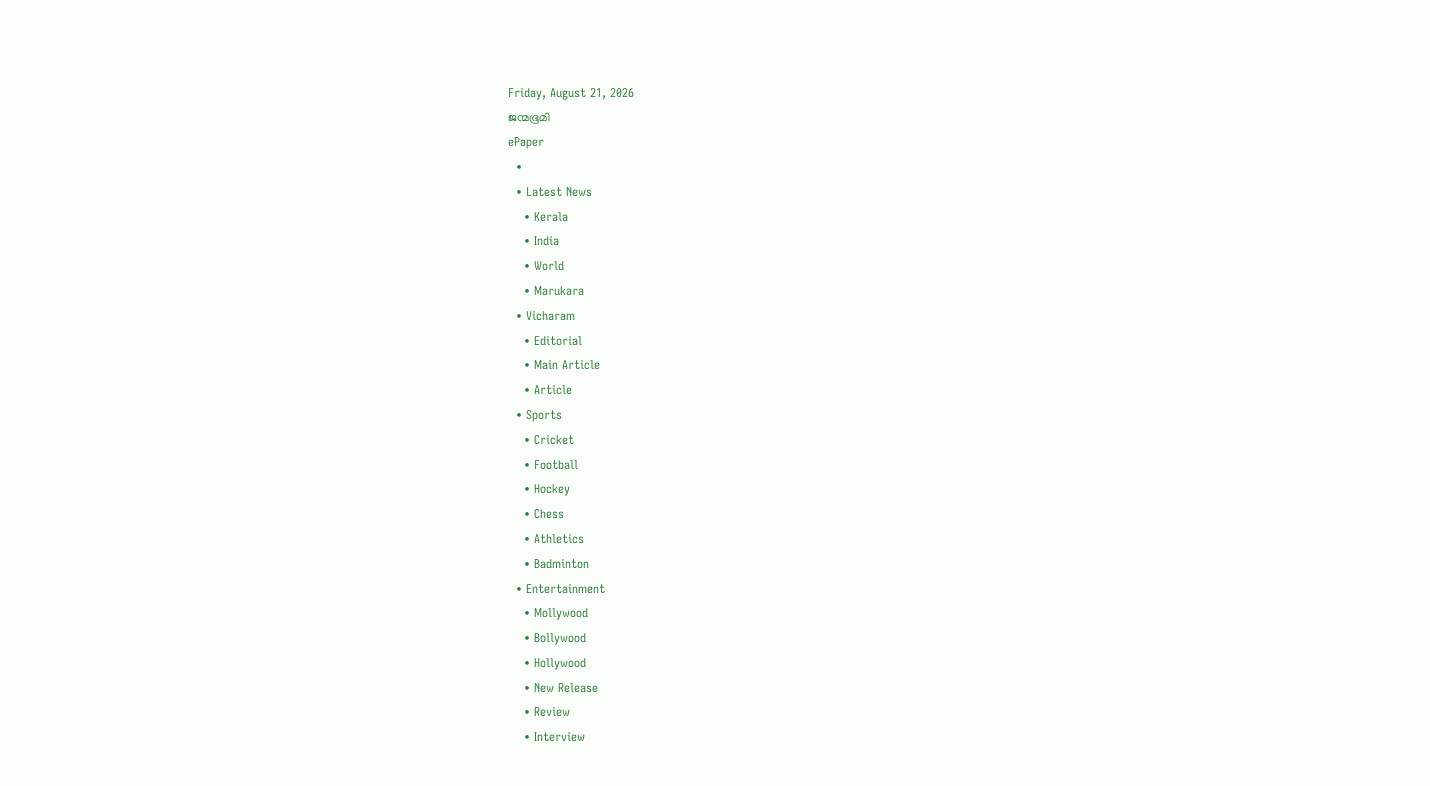Friday, August 21, 2026
ജന്മഭൂമി
ePaper
  •
  • Latest News
    • Kerala
    • India
    • World
    • Marukara
  • Vicharam
    • Editorial
    • Main Article
    • Article
  • Sports
    • Cricket
    • Football
    • Hockey
    • Chess
    • Athletics
    • Badminton
  • Entertainment
    • Mollywood
    • Bollywood
    • Hollywood
    • New Release
    • Review
    • Interview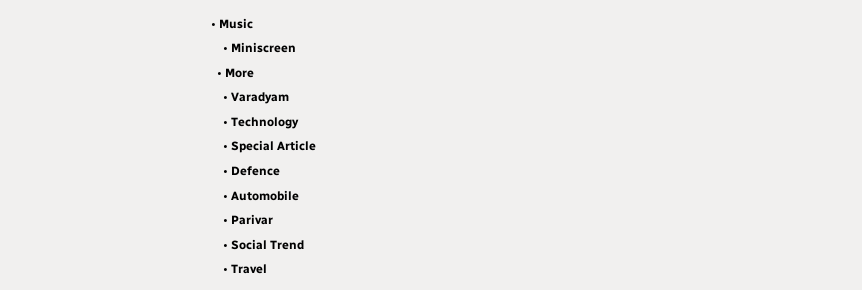• Music
    • Miniscreen
  • More
    • Varadyam
    • Technology
    • Special Article
    • Defence
    • Automobile
    • Parivar
    • Social Trend
    • Travel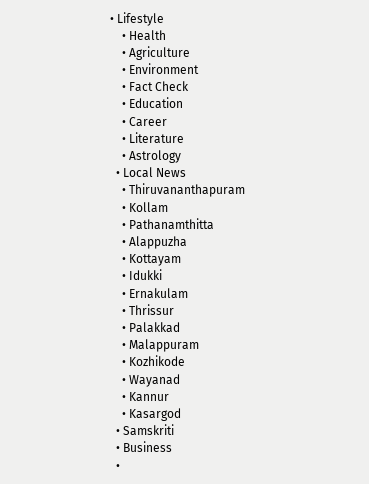• Lifestyle
    • Health
    • Agriculture
    • Environment
    • Fact Check
    • Education
    • Career
    • Literature
    • Astrology
  • Local News
    • Thiruvananthapuram
    • Kollam
    • Pathanamthitta
    • Alappuzha
    • Kottayam
    • Idukki
    • Ernakulam
    • Thrissur
    • Palakkad
    • Malappuram
    • Kozhikode
    • Wayanad
    • Kannur
    • Kasargod
  • Samskriti
  • Business
  •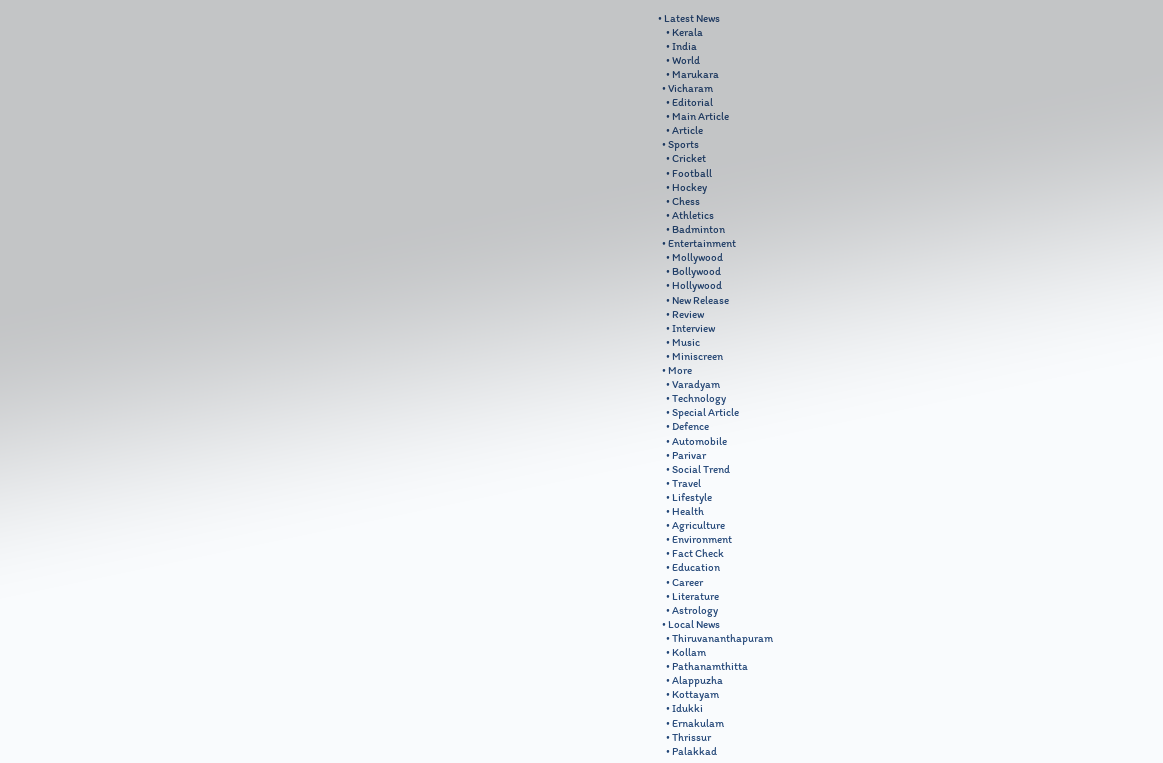• Latest News
    • Kerala
    • India
    • World
    • Marukara
  • Vicharam
    • Editorial
    • Main Article
    • Article
  • Sports
    • Cricket
    • Football
    • Hockey
    • Chess
    • Athletics
    • Badminton
  • Entertainment
    • Mollywood
    • Bollywood
    • Hollywood
    • New Release
    • Review
    • Interview
    • Music
    • Miniscreen
  • More
    • Varadyam
    • Technology
    • Special Article
    • Defence
    • Automobile
    • Parivar
    • Social Trend
    • Travel
    • Lifestyle
    • Health
    • Agriculture
    • Environment
    • Fact Check
    • Education
    • Career
    • Literature
    • Astrology
  • Local News
    • Thiruvananthapuram
    • Kollam
    • Pathanamthitta
    • Alappuzha
    • Kottayam
    • Idukki
    • Ernakulam
    • Thrissur
    • Palakkad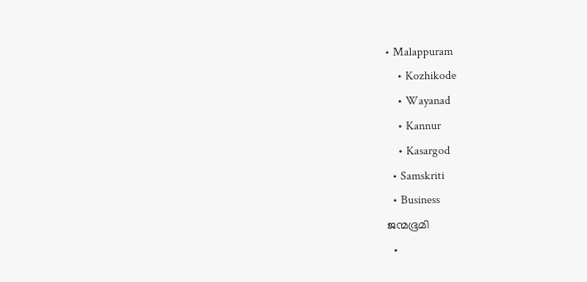• Malappuram
    • Kozhikode
    • Wayanad
    • Kannur
    • Kasargod
  • Samskriti
  • Business
ജന്മഭൂമി
  •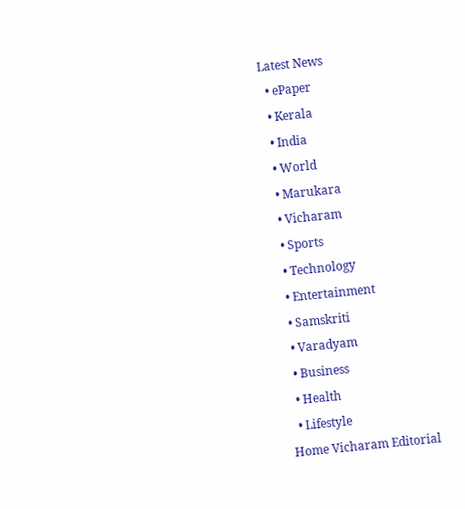Latest News
  • ePaper
  • Kerala
  • India
  • World
  • Marukara
  • Vicharam
  • Sports
  • Technology
  • Entertainment
  • Samskriti
  • Varadyam
  • Business
  • Health
  • Lifestyle
Home Vicharam Editorial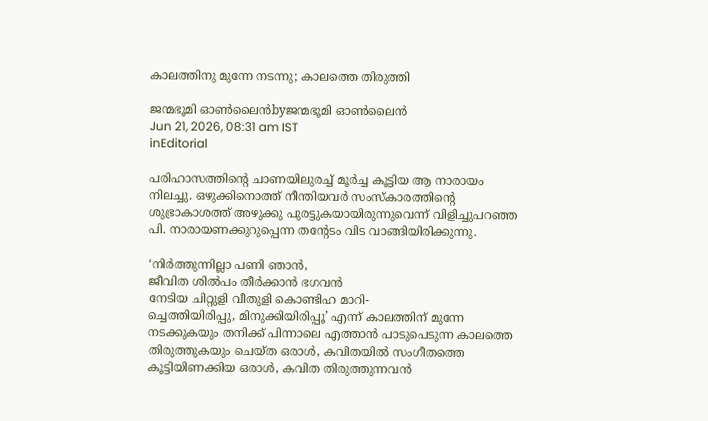കാലത്തിനു മുന്നേ നടന്നു; കാലത്തെ തിരുത്തി

ജന്മഭൂമി ഓണ്‍ലൈന്‍byജന്മഭൂമി ഓണ്‍ലൈന്‍
Jun 21, 2026, 08:31 am IST
inEditorial

പരിഹാസത്തിന്റെ ചാണയിലുരച്ച് മൂര്‍ച്ച കൂട്ടിയ ആ നാരായം നിലച്ചു. ഒഴുക്കിനൊത്ത് നീന്തിയവര്‍ സംസ്‌കാരത്തിന്റെ ശുഭ്രാകാശത്ത് അഴുക്കു പുരട്ടുകയായിരുന്നുവെന്ന് വിളിച്ചുപറഞ്ഞ പി. നാരായണക്കുറുപ്പെന്ന തന്റേടം വിട വാങ്ങിയിരിക്കുന്നു.

‘നിര്‍ത്തുന്നില്ലാ പണി ഞാന്‍,
ജീവിത ശില്‍പം തീര്‍ക്കാന്‍ ഭഗവന്‍
നേടിയ ചിറ്റുളി വീതുളി കൊണ്ടിഹ മാറി-
ച്ചെത്തിയിരിപ്പു, മിനുക്കിയിരിപ്പൂ’ എന്ന് കാലത്തിന് മുന്നേ നടക്കുകയും തനിക്ക് പിന്നാലെ എത്താന്‍ പാടുപെടുന്ന കാലത്തെ തിരുത്തുകയും ചെയ്ത ഒരാള്‍, കവിതയില്‍ സംഗീതത്തെ കൂട്ടിയിണക്കിയ ഒരാള്‍, കവിത തിരുത്തുന്നവന്‍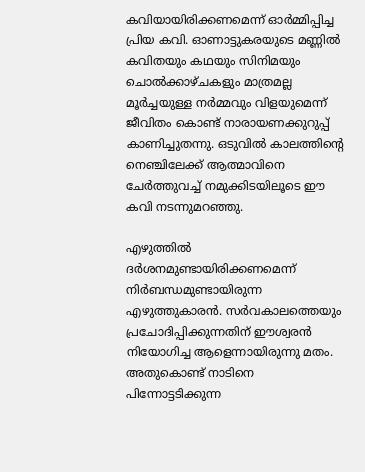കവിയായിരിക്കണമെന്ന് ഓര്‍മ്മിപ്പിച്ച പ്രിയ കവി. ഓണാട്ടുകരയുടെ മണ്ണില്‍ കവിതയും കഥയും സിനിമയും ചൊല്‍ക്കാഴ്ചകളും മാത്രമല്ല മൂര്‍ച്ചയുള്ള നര്‍മ്മവും വിളയുമെന്ന് ജീവിതം കൊണ്ട് നാരായണക്കുറുപ്പ് കാണിച്ചുതന്നു. ഒടുവില്‍ കാലത്തിന്റെ നെഞ്ചിലേക്ക് ആത്മാവിനെ ചേര്‍ത്തുവച്ച് നമുക്കിടയിലൂടെ ഈ കവി നടന്നുമറഞ്ഞു.

എഴുത്തില്‍ ദര്‍ശനമുണ്ടായിരിക്കണമെന്ന് നിര്‍ബന്ധമുണ്ടായിരുന്ന എഴുത്തുകാരന്‍. സര്‍വകാലത്തെയും പ്രചോദിപ്പിക്കുന്നതിന് ഈശ്വരന്‍ നിയോഗിച്ച ആളെന്നായിരുന്നു മതം. അതുകൊണ്ട് നാടിനെ പിന്നോട്ടടിക്കുന്ന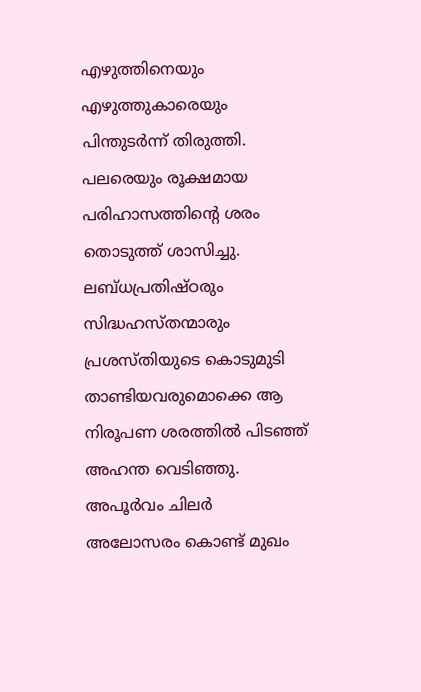എഴുത്തിനെയും എഴുത്തുകാരെയും പിന്തുടര്‍ന്ന് തിരുത്തി. പലരെയും രൂക്ഷമായ പരിഹാസത്തിന്റെ ശരം തൊടുത്ത് ശാസിച്ചു. ലബ്ധപ്രതിഷ്ഠരും സിദ്ധഹസ്തന്മാരും പ്രശസ്തിയുടെ കൊടുമുടി താണ്ടിയവരുമൊക്കെ ആ നിരൂപണ ശരത്തില്‍ പിടഞ്ഞ് അഹന്ത വെടിഞ്ഞു. അപൂര്‍വം ചിലര്‍ അലോസരം കൊണ്ട് മുഖം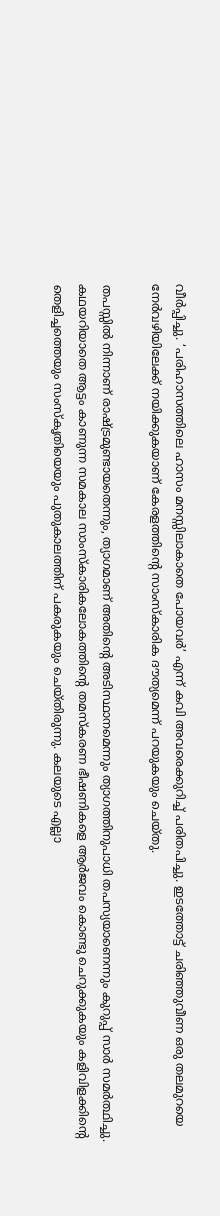വീര്‍പ്പിച്ചു. ‘പരിഹാസത്തിലെ ഹാസം മനസ്സിലാകാതെ പോയവര്‍’ എന്ന് കവി അവരെക്കുറിച്ച് പരിതപിച്ചു. ഇടത്തോട്ട് ചരിഞ്ഞുവീണ ഒരു തലമുറയെ നേര്‍വഴിയിലേക്ക് നയിക്കുകയാണ് കേരളത്തിന്റെ സാംസ്‌കാരിക ദൗത്യമെന്ന് പറയുകയും ചെയ്തു.

തപസ്സില്‍ നിന്നാണ് രാഷ്‌ട്രമുണ്ടായതെന്നും, ത്യാഗമാണ് അതിന്റെ അടിസ്ഥാനമെന്നും ത്യാഗത്തിനുപാധി തപസ്യയാണെന്നും കുറുപ്പ് സാര്‍ സമര്‍ത്ഥിച്ചു. കഥയറിയാതെ ആട്ടം കാണുന്ന സമകാല സാംസ്‌കാരികലോകത്തിന്റെ തമസ്‌കരണ ഭീഷണികളെ ആര്‍ജവം കൊണ്ടു ചെറുക്കുകയും കളിവിളക്കിന്റെ തെളിച്ചത്തെയും സംസ്‌കൃതിയെയും പുതുകാലത്തിന് പകരുകയും ചെയ്തിരുന്നു. കലയുടെ എല്ലാ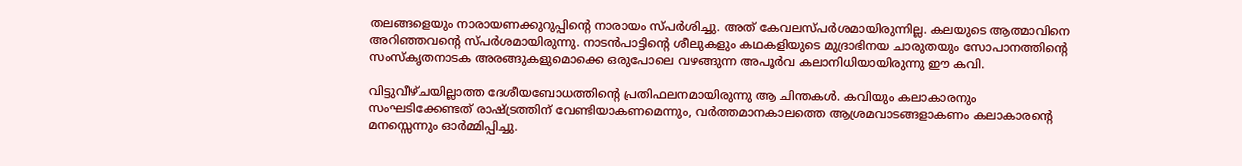തലങ്ങളെയും നാരായണക്കുറുപ്പിന്റെ നാരായം സ്പര്‍ശിച്ചു. അത് കേവലസ്പര്‍ശമായിരുന്നില്ല. കലയുടെ ആത്മാവിനെ അറിഞ്ഞവന്റെ സ്പര്‍ശമായിരുന്നു. നാടന്‍പാട്ടിന്റെ ശീലുകളും കഥകളിയുടെ മുദ്രാഭിനയ ചാരുതയും സോപാനത്തിന്റെ സംസ്‌കൃതനാടക അരങ്ങുകളുമൊക്കെ ഒരുപോലെ വഴങ്ങുന്ന അപൂര്‍വ കലാനിധിയായിരുന്നു ഈ കവി.

വിട്ടുവീഴ്ചയില്ലാത്ത ദേശീയബോധത്തിന്റെ പ്രതിഫലനമായിരുന്നു ആ ചിന്തകള്‍. കവിയും കലാകാരനും സംഘടിക്കേണ്ടത് രാഷ്‌ട്രത്തിന് വേണ്ടിയാകണമെന്നും, വര്‍ത്തമാനകാലത്തെ ആശ്രമവാടങ്ങളാകണം കലാകാരന്റെ മനസ്സെന്നും ഓര്‍മ്മിപ്പിച്ചു.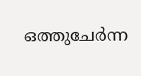ഒത്തുചേര്‍ന്ന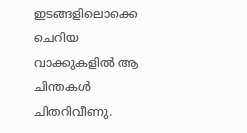ഇടങ്ങളിലൊക്കെ ചെറിയ വാക്കുകളില്‍ ആ ചിന്തകള്‍ ചിതറിവീണു.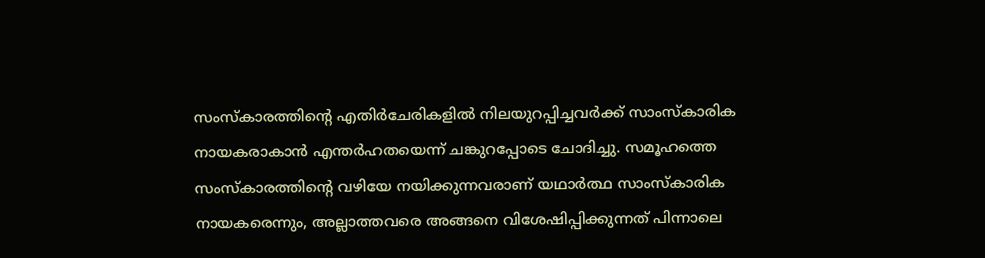സംസ്‌കാരത്തിന്റെ എതിര്‍ചേരികളില്‍ നിലയുറപ്പിച്ചവര്‍ക്ക് സാംസ്‌കാരിക നായകരാകാന്‍ എന്തര്‍ഹതയെന്ന് ചങ്കുറപ്പോടെ ചോദിച്ചു. സമൂഹത്തെ സംസ്‌കാരത്തിന്റെ വഴിയേ നയിക്കുന്നവരാണ് യഥാര്‍ത്ഥ സാംസ്‌കാരിക നായകരെന്നും, അല്ലാത്തവരെ അങ്ങനെ വിശേഷിപ്പിക്കുന്നത് പിന്നാലെ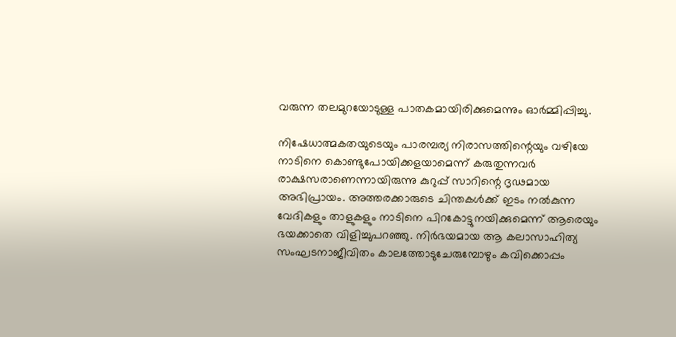വരുന്ന തലമുറയോടുള്ള പാതകമായിരിക്കുമെന്നും ഓര്‍മ്മിപ്പിച്ചു.

നിഷേധാത്മകതയുടെയും പാരമ്പര്യ നിരാസത്തിന്റെയും വഴിയേ നാടിനെ കൊണ്ടുപോയിക്കളയാമെന്ന് കരുതുന്നവര്‍ രാക്ഷസരാണെന്നായിരുന്നു കുറുപ്പ് സാറിന്റെ ദൃഢമായ അഭിപ്രായം. അത്തരക്കാരുടെ ചിന്തകള്‍ക്ക് ഇടം നല്‍കുന്ന വേദികളും താളുകളും നാടിനെ പിറകോട്ടുനയിക്കുമെന്ന് ആരെയും ഭയക്കാതെ വിളിച്ചുപറഞ്ഞു. നിര്‍ഭയമായ ആ കലാസാഹിത്യ സംഘടനാജീവിതം കാലത്തോടുചേരുമ്പോഴും കവിക്കൊപ്പം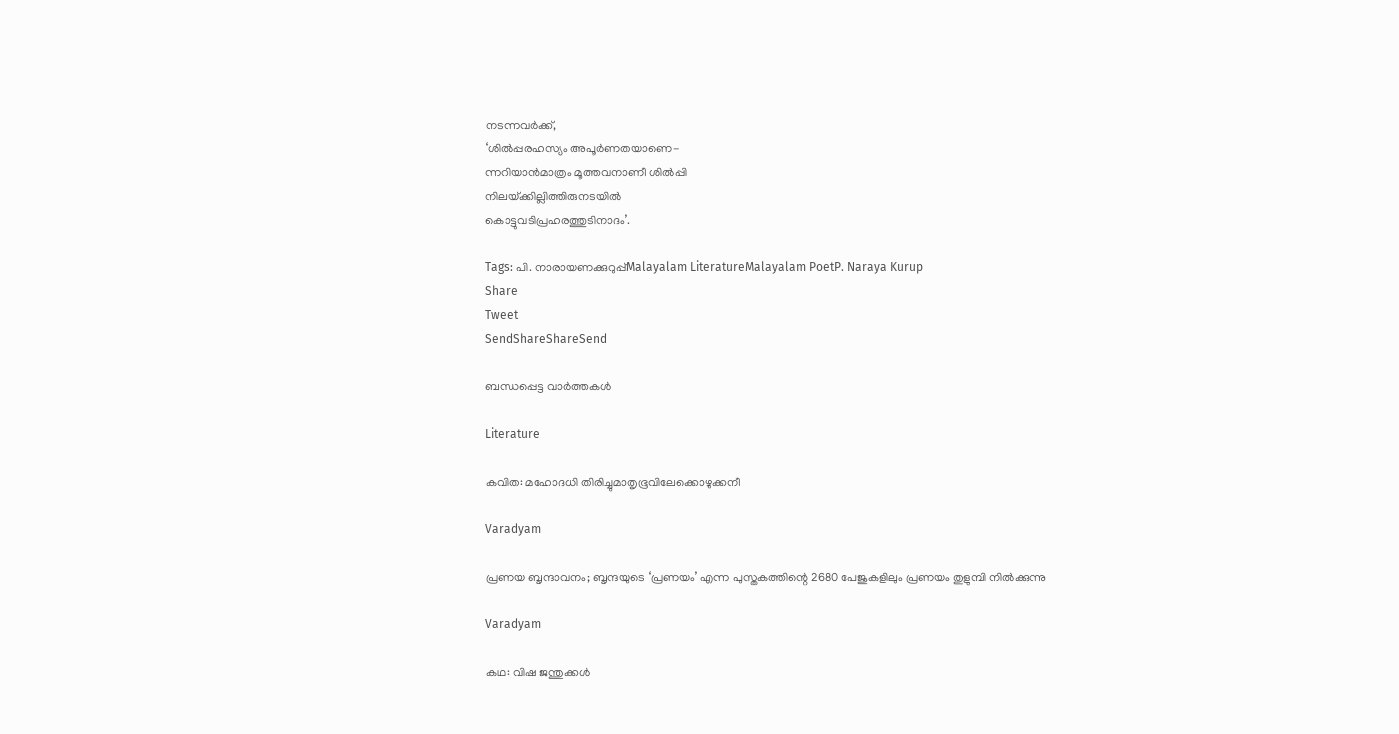നടന്നവര്‍ക്ക്,
‘ശില്‍പ്പരഹസ്യം അപൂര്‍ണതയാണെ-
ന്നറിയാന്‍മാത്രം മൂത്തവനാണീ ശില്‍പ്പി
നിലയ്‌ക്കില്ലിത്തിരുനടയില്‍
കൊട്ടുവടിപ്രഹരത്തുടിനാദം’.

Tags: പി. നാരായണക്കുറുപ്പ്Malayalam LiteratureMalayalam PoetP. Naraya Kurup
Share
Tweet
SendShareShareSend

ബന്ധപ്പെട്ട വാര്‍ത്തകള്‍

Literature

കവിത: മഹോദധി തിരിച്ചുമാതൃഭൂവിലേക്കൊഴുക്കനീ

Varadyam

പ്രണയ ബൃന്ദാവനം; ബൃന്ദയുടെ ‘പ്രണയം’ എന്ന പുസ്തകത്തിന്റെ 2680 പേജുകളിലും പ്രണയം തുളുമ്പി നില്‍ക്കുന്നു

Varadyam

കഥ: വിഷ ജന്തുക്കള്‍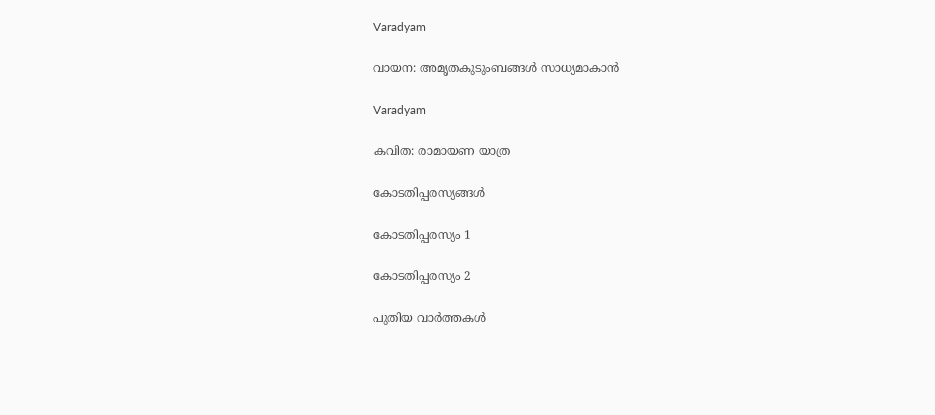Varadyam

വായന: അമൃതകുടുംബങ്ങള്‍ സാധ്യമാകാന്‍

Varadyam

കവിത: രാമായണ യാത്ര

കോടതിപ്പരസ്യങ്ങള്‍

കോടതിപ്പരസ്യം 1

കോടതിപ്പരസ്യം 2

പുതിയ വാര്‍ത്തകള്‍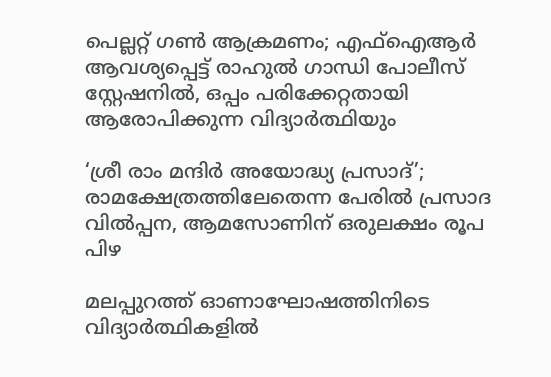പെല്ലറ്റ് ഗൺ ആക്രമണം; എഫ്‌ഐആർ ആവശ്യപ്പെട്ട് രാഹുൽ ഗാന്ധി പോലീസ് സ്റ്റേഷനിൽ, ഒപ്പം പരിക്കേറ്റതായി ആരോപിക്കുന്ന വിദ്യാർത്ഥിയും

‘ശ്രീ രാം മന്ദിർ അയോദ്ധ്യ പ്രസാദ്’; രാമക്ഷേത്രത്തിലേതെന്ന പേരിൽ പ്രസാദ വിൽപ്പന, ആമസോണിന് ഒരുലക്ഷം രൂപ പിഴ

മലപ്പുറത്ത് ഓണാഘോഷത്തിനിടെ വിദ്യാർത്ഥികളിൽ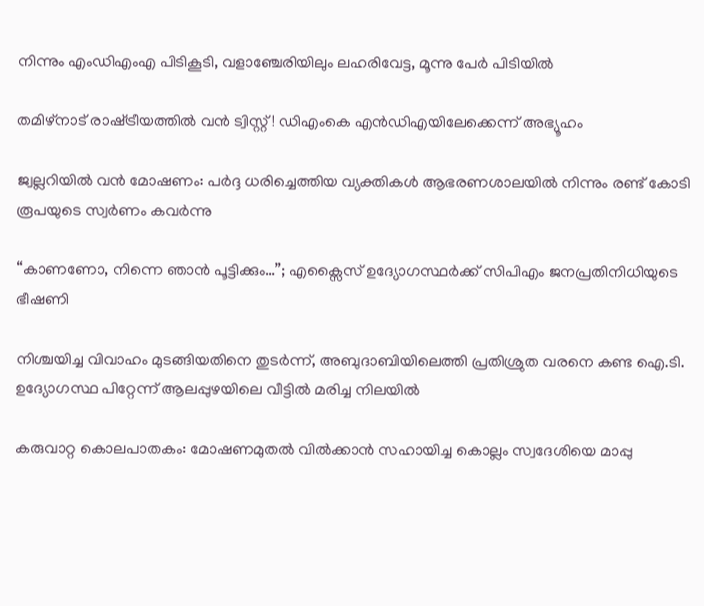നിന്നും എംഡിഎംഎ പിടികൂടി, വളാഞ്ചേരിയിലും ലഹരിവേട്ട, മൂന്നു പേർ പിടിയിൽ

തമിഴ്നാട് രാഷ്‌ട്രീയത്തിൽ വൻ ട്വിസ്റ്റ്! ഡിഎംകെ എൻഡിഎയിലേക്കെന്ന് അഭ്യൂഹം

ജ്വല്ലറിയിൽ വൻ മോഷണം: പർദ്ദ ധരിച്ചെത്തിയ വ്യക്തികൾ ആഭരണശാലയിൽ നിന്നും രണ്ട് കോടി രൂപയുടെ സ്വർണം കവർന്നു

“കാണണോ, നിന്നെ ഞാൻ പൂട്ടിക്കും…”; എക്സൈസ് ഉദ്യോഗസ്ഥർക്ക് സിപിഎം ജനപ്രതിനിധിയുടെ ഭീഷണി

നിശ്ചയിച്ച വിവാഹം മുടങ്ങിയതിനെ തുടർന്ന്, അബുദാബിയിലെത്തി പ്രതിശ്രുത വരനെ കണ്ട ഐ.ടി. ഉദ്യോഗസ്ഥ പിറ്റേന്ന് ആലപ്പുഴയിലെ വീട്ടിൽ മരിച്ച നിലയിൽ

കരുവാറ്റ കൊലപാതകം: മോഷണമുതൽ വിൽക്കാൻ സഹായിച്ച കൊല്ലം സ്വദേശിയെ മാപ്പു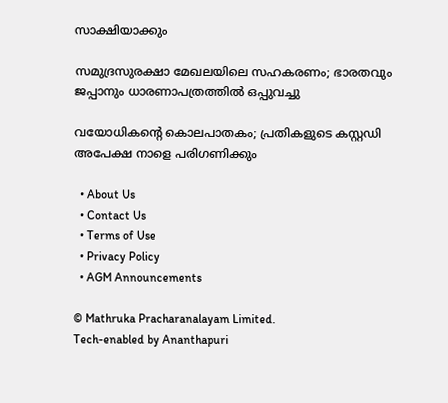സാക്ഷിയാക്കും

സമുദ്രസുരക്ഷാ മേഖലയിലെ സഹകരണം; ഭാരതവും ജപ്പാനും ധാരണാപത്രത്തില്‍ ഒപ്പുവച്ചു

വയോധികന്റെ കൊലപാതകം; പ്രതികളുടെ കസ്റ്റഡി അപേക്ഷ നാളെ പരിഗണിക്കും

  • About Us
  • Contact Us
  • Terms of Use
  • Privacy Policy
  • AGM Announcements

© Mathruka Pracharanalayam Limited.
Tech-enabled by Ananthapuri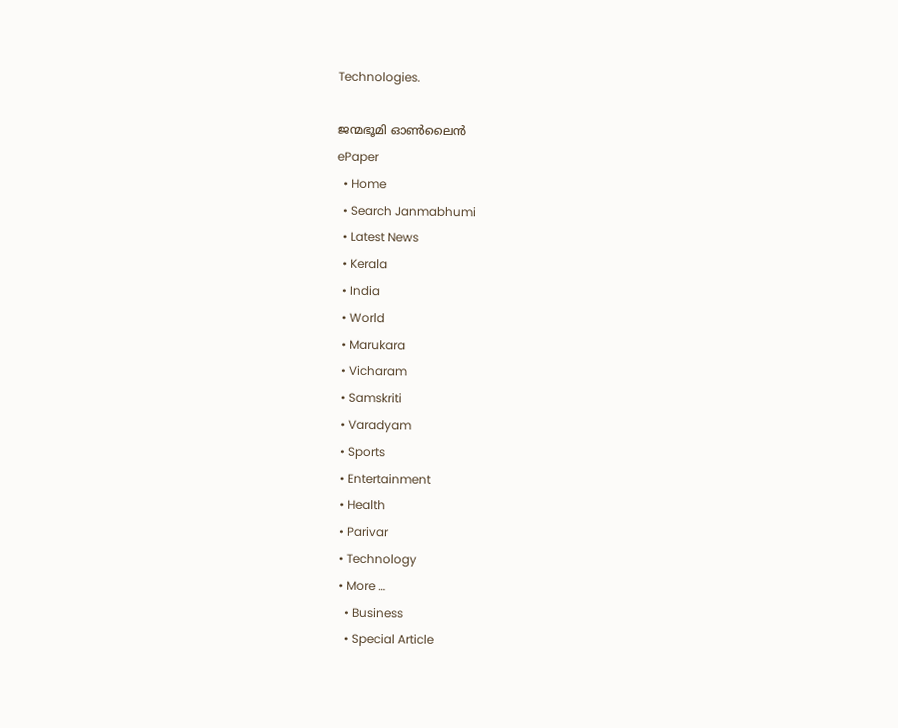Technologies.

ജന്മഭൂമി ഓണ്‍ലൈന്‍
ePaper
  • Home
  • Search Janmabhumi
  • Latest News
  • Kerala
  • India
  • World
  • Marukara
  • Vicharam
  • Samskriti
  • Varadyam
  • Sports
  • Entertainment
  • Health
  • Parivar
  • Technology
  • More …
    • Business
    • Special Article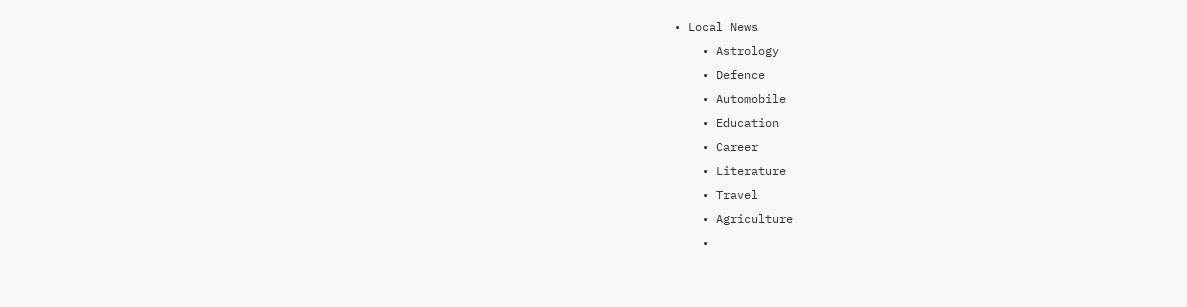• Local News
    • Astrology
    • Defence
    • Automobile
    • Education
    • Career
    • Literature
    • Travel
    • Agriculture
    •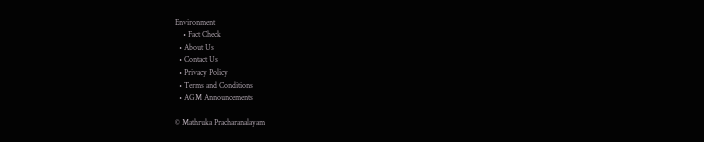Environment
    • Fact Check
  • About Us
  • Contact Us
  • Privacy Policy
  • Terms and Conditions
  • AGM Announcements

© Mathruka Pracharanalayam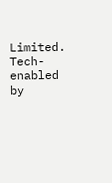Limited.
Tech-enabled by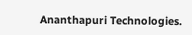Ananthapuri Technologies.